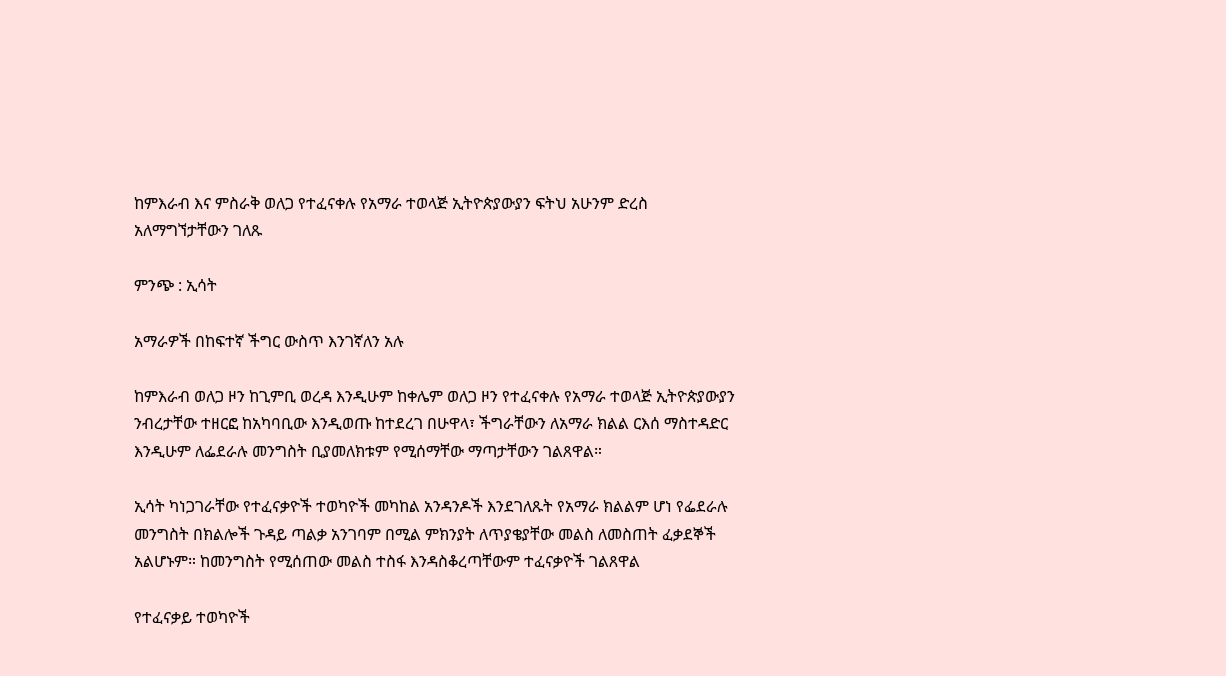ከምእራብ እና ምስራቅ ወለጋ የተፈናቀሉ የአማራ ተወላጅ ኢትዮጵያውያን ፍትህ አሁንም ድረስ አለማግኘታቸውን ገለጹ

ምንጭ : ኢሳት

አማራዎች በከፍተኛ ችግር ውስጥ እንገኛለን አሉ

ከምእራብ ወለጋ ዞን ከጊምቢ ወረዳ እንዲሁም ከቀሌም ወለጋ ዞን የተፈናቀሉ የአማራ ተወላጅ ኢትዮጵያውያን ንብረታቸው ተዘርፎ ከአካባቢው እንዲወጡ ከተደረገ በሁዋላ፣ ችግራቸውን ለአማራ ክልል ርእሰ ማስተዳድር እንዲሁም ለፌደራሉ መንግስት ቢያመለክቱም የሚሰማቸው ማጣታቸውን ገልጸዋል።

ኢሳት ካነጋገራቸው የተፈናቃዮች ተወካዮች መካከል አንዳንዶች እንደገለጹት የአማራ ክልልም ሆነ የፌደራሉ መንግስት በክልሎች ጉዳይ ጣልቃ አንገባም በሚል ምክንያት ለጥያቄያቸው መልስ ለመስጠት ፈቃደኞች አልሆኑም። ከመንግስት የሚሰጠው መልስ ተስፋ እንዳስቆረጣቸውም ተፈናቃዮች ገልጸዋል

የተፈናቃይ ተወካዮች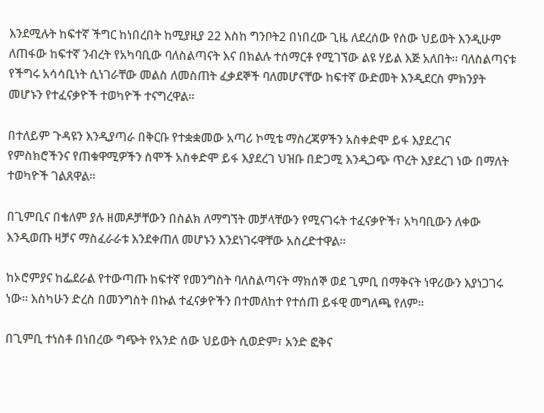እንደሚሉት ከፍተኛ ችግር ከነበረበት ከሚያዚያ 22 እስከ ግንቦት2 በነበረው ጊዜ ለደረሰው የሰው ህይወት እንዲሁም ለጠፋው ከፍተኛ ንብረት የአካባቢው ባለስልጣናት እና በክልሉ ተሰማርቶ የሚገኘው ልዩ ሃይል እጅ አለበት። ባለስልጣናቱ የችግሩ አሳሳቢነት ሲነገራቸው መልስ ለመስጠት ፈቃደኞች ባለመሆናቸው ከፍተኛ ውድመት እንዲደርስ ምክንያት መሆኑን የተፈናቃዮች ተወካዮች ተናግረዋል።

በተለይም ጉዳዩን እንዲያጣራ በቅርቡ የተቋቋመው አጣሪ ኮሚቴ ማስረጃዎችን አስቀድሞ ይፋ እያደረገና የምስክሮችንና የጠቁዋሚዎችን ስሞች አስቀድሞ ይፋ እያደረገ ህዝቡ በድጋሚ እንዲጋጭ ጥረት እያደረገ ነው በማለት ተወካዮች ገልጸዋል።

በጊምቢና በቄለም ያሉ ዘመዶቻቸውን በስልክ ለማግኘት መቻላቸውን የሚናገሩት ተፈናቃዮች፣ አካባቢውን ለቀው እንዲወጡ ዛቻና ማስፈራራቱ እንደቀጠለ መሆኑን እንደነገሩዋቸው አስረድተዋል።

ከኦሮምያና ከፌደራል የተውጣጡ ከፍተኛ የመንግስት ባለስልጣናት ማክሰኞ ወደ ጊምቢ በማቅናት ነዋሪውን እያነጋገሩ ነው። እስካሁን ድረስ በመንግስት በኩል ተፈናቃዮችን በተመለከተ የተሰጠ ይፋዊ መግለጫ የለም።

በጊምቢ ተነስቶ በነበረው ግጭት የአንድ ሰው ህይወት ሲወድም፣ አንድ ፎቅና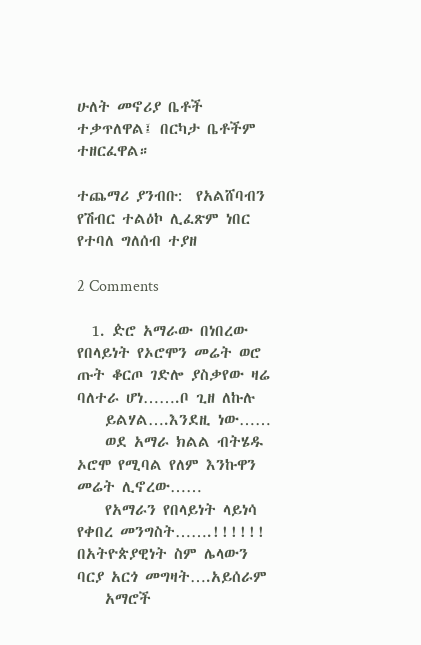ሁለት መኖሪያ ቤቶች ተቃጥለዋል፤ በርካታ ቤቶችም ተዘርፈዋል።

ተጨማሪ ያንብቡ:  የአልሸባብን የሽብር ተልዕኮ ሊፈጽም ነበር የተባለ ግለሰብ ተያዘ

2 Comments

  1. ዽሮ አማራው በነበረው የበላይነት የኦሮሞን መሬት ወሮ ጡት ቆርጦ ገድሎ ያስቃየው ዛሬ ባለተራ ሆነ…….ቦ ጊዘ ለኩሉ
    ይልሃል….እንደዚ ነው……
    ወደ አማራ ክልል ብትሄዱ ኦሮሞ የሚባል የለም እንኩዋን መሬት ሊኖረው……
    የአማራን የበላይነት ላይነሳ የቀበረ መንግስት…….!!!!!! በአትዮጵያዊነት ስም ሌላውን ባርያ አርጎ መግዛት….አይሰራም
    አማሮች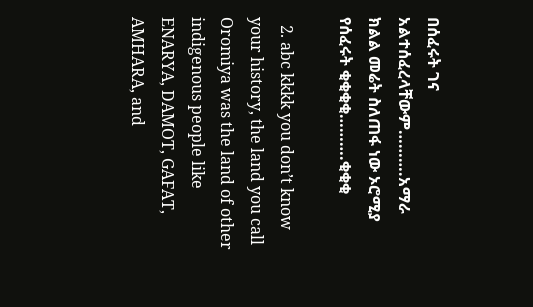በሰፈሩት ገና አልተሰፈረላቸውም……….አማራ ክልል መሬት ስለጠፋ ነው ኦሮሚያ የሰፈሩት ቂቂቂቂ……….ቂቂቂ

  2. abc kkkk you don’t know your history, the land you call Oromiya was the land of other indigenous people like ENARYA, DAMOT, GAFAT, AMHARA, and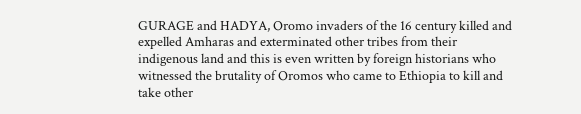GURAGE and HADYA, Oromo invaders of the 16 century killed and expelled Amharas and exterminated other tribes from their indigenous land and this is even written by foreign historians who witnessed the brutality of Oromos who came to Ethiopia to kill and take other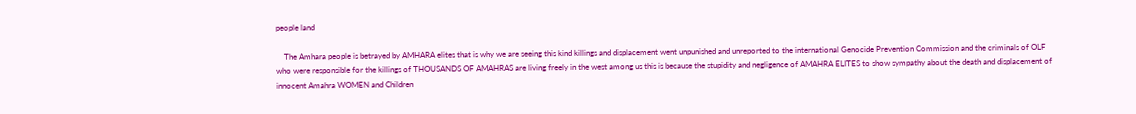people land

    The Amhara people is betrayed by AMHARA elites that is why we are seeing this kind killings and displacement went unpunished and unreported to the international Genocide Prevention Commission and the criminals of OLF who were responsible for the killings of THOUSANDS OF AMAHRAS are living freely in the west among us this is because the stupidity and negligence of AMAHRA ELITES to show sympathy about the death and displacement of innocent Amahra WOMEN and Children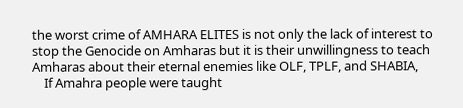the worst crime of AMHARA ELITES is not only the lack of interest to stop the Genocide on Amharas but it is their unwillingness to teach Amharas about their eternal enemies like OLF, TPLF, and SHABIA,
    If Amahra people were taught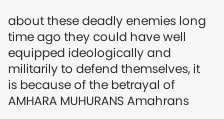about these deadly enemies long time ago they could have well equipped ideologically and militarily to defend themselves, it is because of the betrayal of AMHARA MUHURANS Amahrans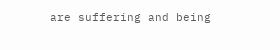are suffering and being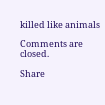killed like animals

Comments are closed.

Share